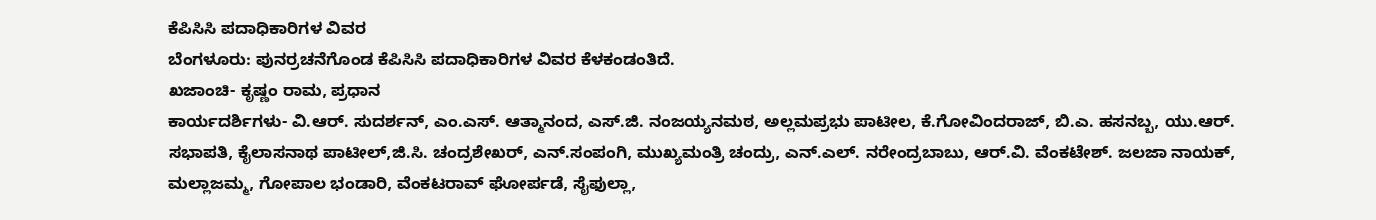ಕೆಪಿಸಿಸಿ ಪದಾಧಿಕಾರಿಗಳ ವಿವರ
ಬೆಂಗಳೂರು: ಪುನರ್ರಚನೆಗೊಂಡ ಕೆಪಿಸಿಸಿ ಪದಾಧಿಕಾರಿಗಳ ವಿವರ ಕೆಳಕಂಡಂತಿದೆ.
ಖಜಾಂಚಿ- ಕೃಷ್ಣಂ ರಾಮ, ಪ್ರಧಾನ
ಕಾರ್ಯದರ್ಶಿಗಳು- ವಿ.ಆರ್. ಸುದರ್ಶನ್, ಎಂ.ಎಸ್. ಆತ್ಮಾನಂದ, ಎಸ್.ಜಿ. ನಂಜಯ್ಯನಮಠ, ಅಲ್ಲಮಪ್ರಭು ಪಾಟೀಲ, ಕೆ.ಗೋವಿಂದರಾಜ್, ಬಿ.ಎ. ಹಸನಬ್ಬ, ಯು.ಆರ್. ಸಭಾಪತಿ, ಕೈಲಾಸನಾಥ ಪಾಟೀಲ್,ಜಿ.ಸಿ. ಚಂದ್ರಶೇಖರ್, ಎನ್.ಸಂಪಂಗಿ, ಮುಖ್ಯಮಂತ್ರಿ ಚಂದ್ರು, ಎನ್.ಎಲ್. ನರೇಂದ್ರಬಾಬು, ಆರ್.ವಿ. ವೆಂಕಟೇಶ್. ಜಲಜಾ ನಾಯಕ್, ಮಲ್ಲಾಜಮ್ಮ, ಗೋಪಾಲ ಭಂಡಾರಿ, ವೆಂಕಟರಾವ್ ಘೋರ್ಪಡೆ, ಸೈಫುಲ್ಲಾ,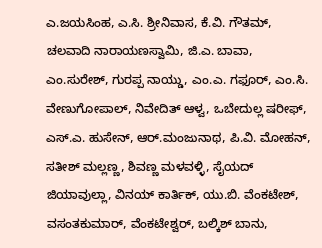ಎ.ಜಯಸಿಂಹ, ಎ.ಸಿ. ಶ್ರೀನಿವಾಸ, ಕೆ.ವಿ. ಗೌತಮ್, ಚಲವಾದಿ ನಾರಾಯಣಸ್ವಾಮಿ, ಜಿ.ಎ. ಬಾವಾ, ಎಂ.ಸುರೇಶ್, ಗುರಪ್ಪ ನಾಯ್ಡು, ಎಂ.ಎ. ಗಫೂರ್, ಎಂ.ಸಿ. ವೇಣುಗೋಪಾಲ್, ನಿವೇದಿತ್ ಆಳ್ವ, ಒಬೇದುಲ್ಲ ಷರೀಫ್,
ಎಸ್.ಎ. ಹುಸೇನ್, ಆರ್.ಮಂಜುನಾಥ, ಪಿ.ವಿ. ಮೋಹನ್, ಸತೀಶ್ ಮಲ್ಲಣ್ಣ, ಶಿವಣ್ಣ ಮಳವಳ್ಳಿ, ಸೈಯದ್ ಜಿಯಾವುಲ್ಲಾ, ವಿನಯ್ ಕಾರ್ತಿಕ್, ಯು.ಬಿ. ವೆಂಕಟೇಶ್, ವಸಂತಕುಮಾರ್, ವೆಂಕಟೇಶ್ವರ್, ಬಲ್ಕಿಶ್ ಬಾನು,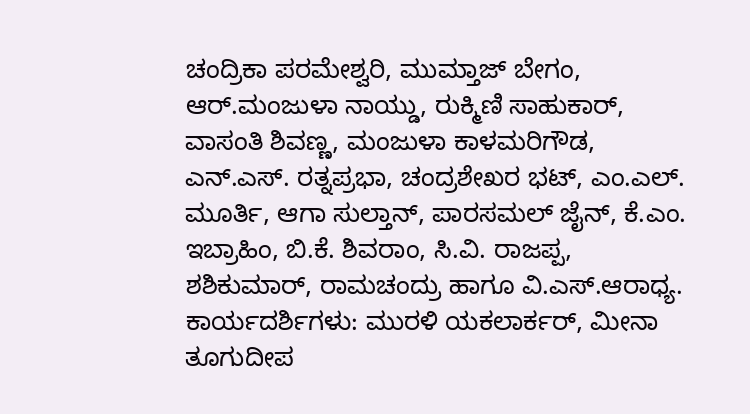ಚಂದ್ರಿಕಾ ಪರಮೇಶ್ವರಿ, ಮುಮ್ತಾಜ್ ಬೇಗಂ, ಆರ್.ಮಂಜುಳಾ ನಾಯ್ಡು, ರುಕ್ಮಿಣಿ ಸಾಹುಕಾರ್, ವಾಸಂತಿ ಶಿವಣ್ಣ, ಮಂಜುಳಾ ಕಾಳಮರಿಗೌಡ, ಎನ್.ಎಸ್. ರತ್ನಪ್ರಭಾ, ಚಂದ್ರಶೇಖರ ಭಟ್, ಎಂ.ಎಲ್. ಮೂರ್ತಿ, ಆಗಾ ಸುಲ್ತಾನ್, ಪಾರಸಮಲ್ ಜೈನ್, ಕೆ.ಎಂ. ಇಬ್ರಾಹಿಂ, ಬಿ.ಕೆ. ಶಿವರಾಂ, ಸಿ.ವಿ. ರಾಜಪ್ಪ, ಶಶಿಕುಮಾರ್, ರಾಮಚಂದ್ರು ಹಾಗೂ ವಿ.ಎಸ್.ಆರಾಧ್ಯ.
ಕಾರ್ಯದರ್ಶಿಗಳು: ಮುರಳಿ ಯಕಲಾರ್ಕರ್, ಮೀನಾ ತೂಗುದೀಪ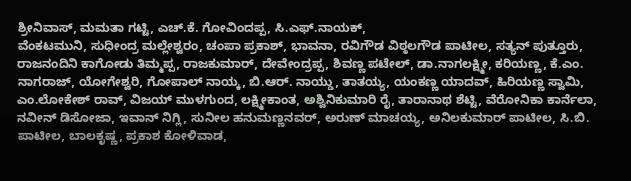ಶ್ರೀನಿವಾಸ್, ಮಮತಾ ಗಟ್ಟಿ, ಎಚ್.ಕೆ. ಗೋವಿಂದಪ್ಪ, ಸಿ.ಎಫ್.ನಾಯಕ್,
ವೆಂಕಟಮುನಿ, ಸುಧೀಂದ್ರ ಮಲ್ಲೇಶ್ವರಂ, ಚಂಪಾ ಪ್ರಕಾಶ್, ಭಾವನಾ, ರವಿಗೌಡ ವಿಠ್ಠಲಗೌಡ ಪಾಟೀಲ, ಸತ್ಯನ್ ಪುತ್ತೂರು, ರಾಜನಂದಿನಿ ಕಾಗೋಡು ತಿಮ್ಮಪ್ಪ, ರಾಜಕುಮಾರ್, ದೇವೇಂದ್ರಪ್ಪ, ಶಿವಣ್ಣ ಪಟೇಲ್, ಡಾ.ನಾಗಲಕ್ಷ್ಮೀ, ಕರಿಯಣ್ಣ, ಕೆ.ಎಂ. ನಾಗರಾಜ್, ಯೋಗೇಶ್ವರಿ, ಗೋಪಾಲ್ ನಾಯ್ಕ, ಬಿ.ಆರ್. ನಾಯ್ಡು, ತಾತಯ್ಯ, ಯಂಕಣ್ಣ ಯಾದವ್, ಹಿರಿಯಣ್ಣ ಸ್ವಾಮಿ, ಎಂ.ಲೋಕೇಶ್ ರಾವ್, ವಿಜಯ್ ಮುಳಗುಂದ, ಲಕ್ಷ್ಮೀಕಾಂತ, ಅಶ್ವಿನಿಕುಮಾರಿ ರೈ, ತಾರಾನಾಥ ಶೆಟ್ಟಿ, ವೆರೋನಿಕಾ ಕಾರ್ನೆಲಾ, ನವೀನ್ ಡಿಸೋಜಾ, ಇವಾನ್ ನಿಗ್ಲಿ, ಸುನೀಲ ಹನುಮಣ್ಣನವರ್, ಅರುಣ್ ಮಾಚಯ್ಯ, ಅನಿಲಕುಮಾರ್ ಪಾಟೀಲ, ಸಿ.ಬಿ. ಪಾಟೀಲ, ಬಾಲಕೃಷ್ಣ, ಪ್ರಕಾಶ ಕೋಳಿವಾಡ,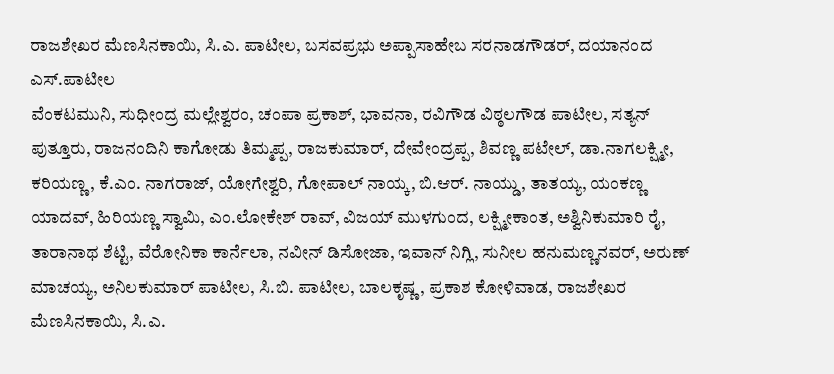ರಾಜಶೇಖರ ಮೆಣಸಿನಕಾಯಿ, ಸಿ.ಎ. ಪಾಟೀಲ, ಬಸವಪ್ರಭು ಅಪ್ಪಾಸಾಹೇಬ ಸರನಾಡಗೌಡರ್, ದಯಾನಂದ ಎಸ್.ಪಾಟೀಲ
ವೆಂಕಟಮುನಿ, ಸುಧೀಂದ್ರ ಮಲ್ಲೇಶ್ವರಂ, ಚಂಪಾ ಪ್ರಕಾಶ್, ಭಾವನಾ, ರವಿಗೌಡ ವಿಠ್ಠಲಗೌಡ ಪಾಟೀಲ, ಸತ್ಯನ್ ಪುತ್ತೂರು, ರಾಜನಂದಿನಿ ಕಾಗೋಡು ತಿಮ್ಮಪ್ಪ, ರಾಜಕುಮಾರ್, ದೇವೇಂದ್ರಪ್ಪ, ಶಿವಣ್ಣ ಪಟೇಲ್, ಡಾ.ನಾಗಲಕ್ಷ್ಮೀ, ಕರಿಯಣ್ಣ, ಕೆ.ಎಂ. ನಾಗರಾಜ್, ಯೋಗೇಶ್ವರಿ, ಗೋಪಾಲ್ ನಾಯ್ಕ, ಬಿ.ಆರ್. ನಾಯ್ಡು, ತಾತಯ್ಯ, ಯಂಕಣ್ಣ ಯಾದವ್, ಹಿರಿಯಣ್ಣ ಸ್ವಾಮಿ, ಎಂ.ಲೋಕೇಶ್ ರಾವ್, ವಿಜಯ್ ಮುಳಗುಂದ, ಲಕ್ಷ್ಮೀಕಾಂತ, ಅಶ್ವಿನಿಕುಮಾರಿ ರೈ, ತಾರಾನಾಥ ಶೆಟ್ಟಿ, ವೆರೋನಿಕಾ ಕಾರ್ನೆಲಾ, ನವೀನ್ ಡಿಸೋಜಾ, ಇವಾನ್ ನಿಗ್ಲಿ, ಸುನೀಲ ಹನುಮಣ್ಣನವರ್, ಅರುಣ್ ಮಾಚಯ್ಯ, ಅನಿಲಕುಮಾರ್ ಪಾಟೀಲ, ಸಿ.ಬಿ. ಪಾಟೀಲ, ಬಾಲಕೃಷ್ಣ, ಪ್ರಕಾಶ ಕೋಳಿವಾಡ, ರಾಜಶೇಖರ ಮೆಣಸಿನಕಾಯಿ, ಸಿ.ಎ.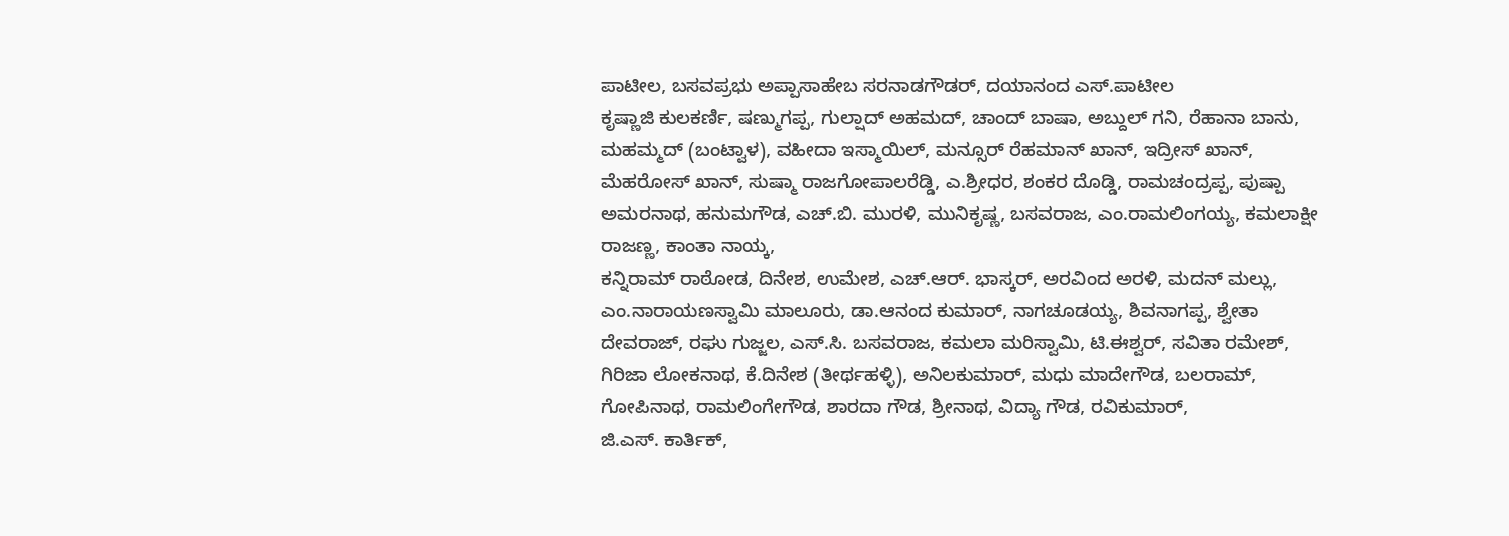ಪಾಟೀಲ, ಬಸವಪ್ರಭು ಅಪ್ಪಾಸಾಹೇಬ ಸರನಾಡಗೌಡರ್, ದಯಾನಂದ ಎಸ್.ಪಾಟೀಲ
ಕೃಷ್ಣಾಜಿ ಕುಲಕರ್ಣಿ, ಷಣ್ಮುಗಪ್ಪ, ಗುಲ್ಷಾದ್ ಅಹಮದ್, ಚಾಂದ್ ಬಾಷಾ, ಅಬ್ದುಲ್ ಗನಿ, ರೆಹಾನಾ ಬಾನು, ಮಹಮ್ಮದ್ (ಬಂಟ್ವಾಳ), ವಹೀದಾ ಇಸ್ಮಾಯಿಲ್, ಮನ್ಸೂರ್ ರೆಹಮಾನ್ ಖಾನ್, ಇದ್ರೀಸ್ ಖಾನ್, ಮೆಹರೋಸ್ ಖಾನ್, ಸುಷ್ಮಾ ರಾಜಗೋಪಾಲರೆಡ್ಡಿ, ಎ.ಶ್ರೀಧರ, ಶಂಕರ ದೊಡ್ಡಿ, ರಾಮಚಂದ್ರಪ್ಪ, ಪುಷ್ಪಾ ಅಮರನಾಥ, ಹನುಮಗೌಡ, ಎಚ್.ಬಿ. ಮುರಳಿ, ಮುನಿಕೃಷ್ಣ, ಬಸವರಾಜ, ಎಂ.ರಾಮಲಿಂಗಯ್ಯ, ಕಮಲಾಕ್ಷೀ ರಾಜಣ್ಣ, ಕಾಂತಾ ನಾಯ್ಕ,
ಕನ್ನಿರಾಮ್ ರಾಠೋಡ, ದಿನೇಶ, ಉಮೇಶ, ಎಚ್.ಆರ್. ಭಾಸ್ಕರ್, ಅರವಿಂದ ಅರಳಿ, ಮದನ್ ಮಲ್ಲು, ಎಂ.ನಾರಾಯಣಸ್ವಾಮಿ ಮಾಲೂರು, ಡಾ.ಆನಂದ ಕುಮಾರ್, ನಾಗಚೂಡಯ್ಯ, ಶಿವನಾಗಪ್ಪ, ಶ್ವೇತಾ ದೇವರಾಜ್, ರಘು ಗುಜ್ಜಲ, ಎಸ್.ಸಿ. ಬಸವರಾಜ, ಕಮಲಾ ಮರಿಸ್ವಾಮಿ, ಟಿ.ಈಶ್ವರ್, ಸವಿತಾ ರಮೇಶ್, ಗಿರಿಜಾ ಲೋಕನಾಥ, ಕೆ.ದಿನೇಶ (ತೀರ್ಥಹಳ್ಳಿ), ಅನಿಲಕುಮಾರ್, ಮಧು ಮಾದೇಗೌಡ, ಬಲರಾಮ್, ಗೋಪಿನಾಥ, ರಾಮಲಿಂಗೇಗೌಡ, ಶಾರದಾ ಗೌಡ, ಶ್ರೀನಾಥ, ವಿದ್ಯಾ ಗೌಡ, ರವಿಕುಮಾರ್,
ಜಿ.ಎಸ್. ಕಾರ್ತಿಕ್,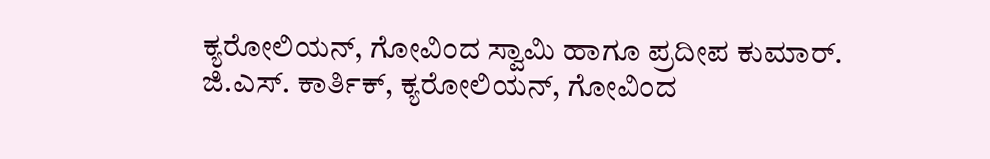ಕ್ಯರೋಲಿಯನ್, ಗೋವಿಂದ ಸ್ವಾಮಿ ಹಾಗೂ ಪ್ರದೀಪ ಕುಮಾರ್.
ಜಿ.ಎಸ್. ಕಾರ್ತಿಕ್, ಕ್ಯರೋಲಿಯನ್, ಗೋವಿಂದ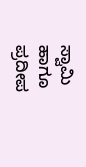ಸ್ವಾಮಿ ಹಾಗೂ ಪ್ರದೀಪ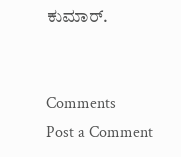ಕುಮಾರ್.


Comments
Post a Comment